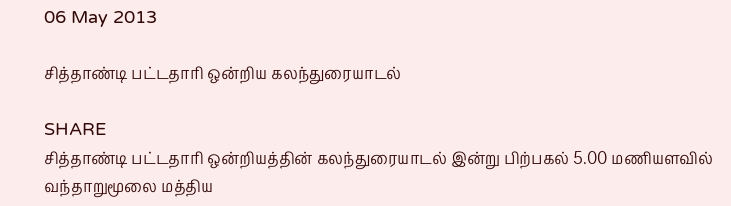06 May 2013

சித்தாண்டி பட்டதாரி ஒன்றிய கலந்துரையாடல்

SHARE
சித்தாண்டி பட்டதாரி ஒன்றியத்தின் கலந்துரையாடல் இன்று பிற்பகல் 5.00 மணியளவில்  வந்தாறுமூலை மத்திய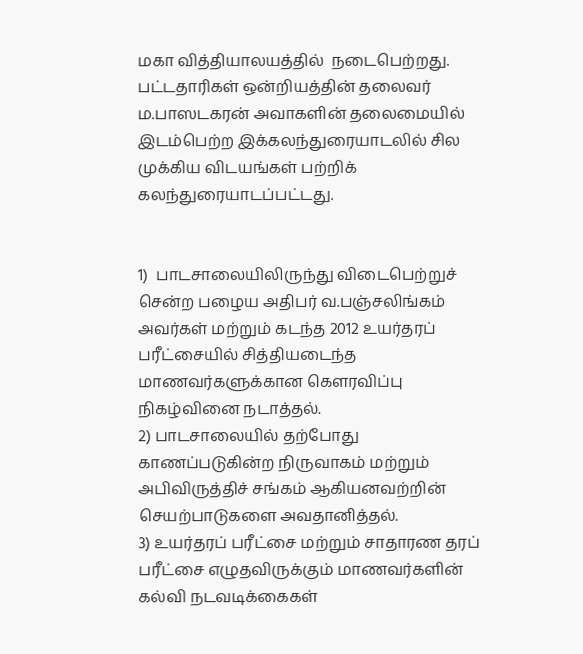மகா வித்தியாலயத்தில்  நடைபெற்றது.  பட்டதாரிகள் ஒன்றியத்தின் தலைவர் ம.பாஸடகரன் அவாகளின் தலைமையில் இடம்பெற்ற இக்கலந்துரையாடலில் சில முக்கிய விடயங்கள் பற்றிக் கலந்துரையாடப்பட்டது.


1)  பாடசாலையிலிருந்து விடைபெற்றுச் சென்ற பழைய அதிபர் வ.பஞ்சலிங்கம் அவர்கள் மற்றும் கடந்த 2012 உயர்தரப் பரீட்சையில் சித்தியடைந்த மாணவர்களுக்கான கௌரவிப்பு நிகழ்வினை நடாத்தல்.
2) பாடசாலையில் தற்போது காணப்படுகின்ற நிருவாகம் மற்றும் அபிவிருத்திச் சங்கம் ஆகியனவற்றின் செயற்பாடுகளை அவதானித்தல்.
3) உயர்தரப் பரீட்சை மற்றும் சாதாரண தரப் பரீட்சை எழுதவிருக்கும் மாணவர்களின் கல்வி நடவடிக்கைகள்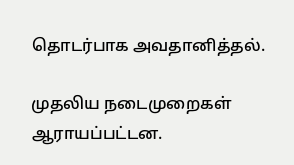தொடர்பாக அவதானித்தல்.

முதலிய நடைமுறைகள் ஆராயப்பட்டன.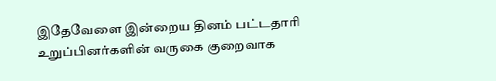இதேவேளை இன்றைய தினம் பட்டதாரி உறுப்பினர்களின் வருகை குறைவாக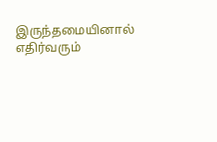இருந்தமையினால் எதிர்வரும்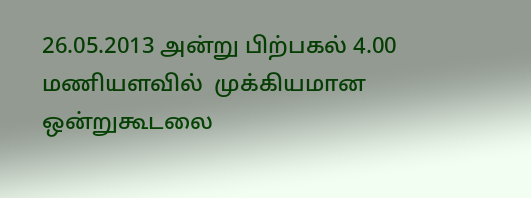26.05.2013 அன்று பிற்பகல் 4.00 மணியளவில்  முக்கியமான ஒன்றுகூடலை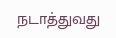நடாத்துவது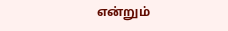என்றும்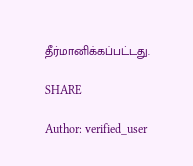தீர்மானிக்கப்பட்டது.

SHARE

Author: verified_user